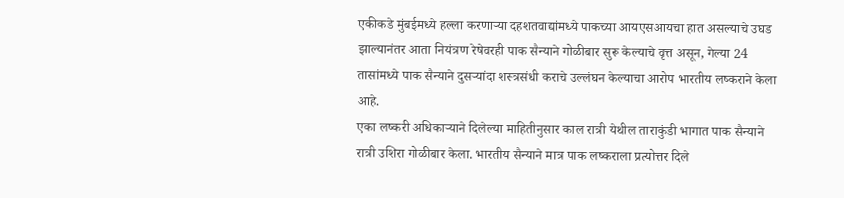एकीकडे मुंबईमध्ये हल्ला करणाऱ्या दहशतवाद्यांमध्ये पाकच्या आयएसआयचा हात असल्याचे उघड झाल्यानंतर आता नियंत्रण रेषेवरही पाक सैन्याने गोळीबार सुरू केल्याचे वृत्त असून, गेल्या 24 तासांमध्ये पाक सैन्याने दुसऱ्यांदा शस्त्रसंधी कराचे उल्लंघन केल्याचा आरोप भारतीय लष्कराने केला आहे.
एका लष्करी अधिकाऱ्याने दिलेल्या माहितीनुसार काल रात्री येथील ताराकुंडी भागात पाक सैन्याने रात्री उशिरा गोळीबार केला. भारतीय सैन्याने मात्र पाक लष्कराला प्रत्योत्तर दिले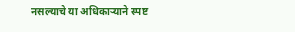नसल्याचे या अधिकाऱ्याने स्पष्ट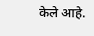केले आहे.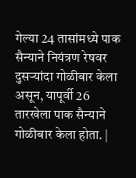गेल्या 24 तासांमध्ये पाक सैन्याने नियंत्रण रेषवर दुसऱ्यांदा गोळीबार केला असून, यापूर्वी 26 तारखेला पाक सैन्याने गोळीबार केला होता. |